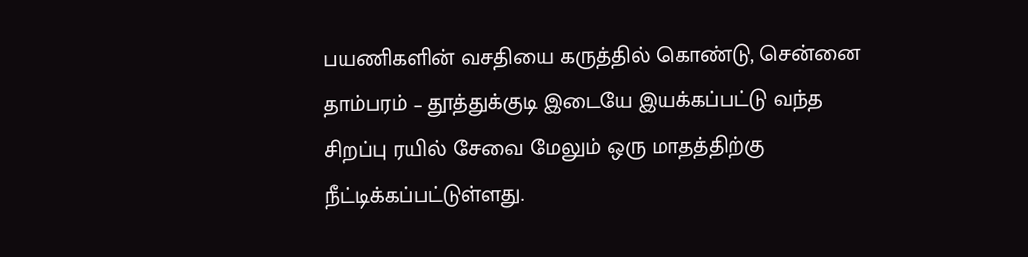பயணிகளின் வசதியை கருத்தில் கொண்டு, சென்னை தாம்பரம் – தூத்துக்குடி இடையே இயக்கப்பட்டு வந்த சிறப்பு ரயில் சேவை மேலும் ஒரு மாதத்திற்கு நீட்டிக்கப்பட்டுள்ளது.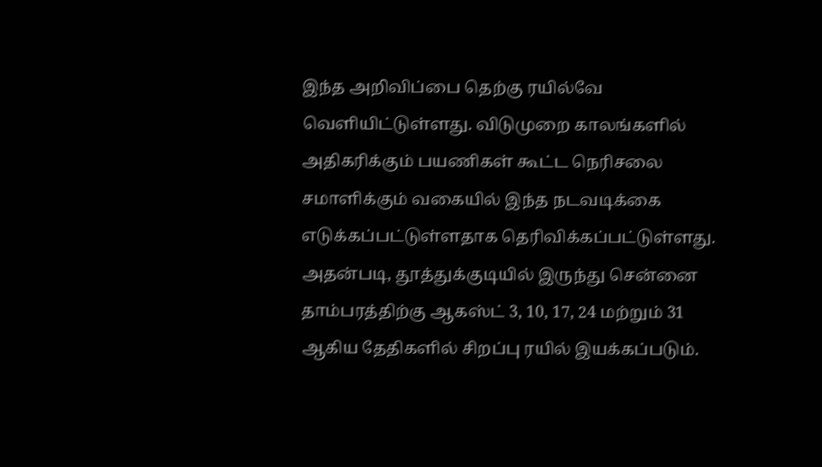இந்த அறிவிப்பை தெற்கு ரயில்வே வெளியிட்டுள்ளது. விடுமுறை காலங்களில் அதிகரிக்கும் பயணிகள் கூட்ட நெரிசலை சமாளிக்கும் வகையில் இந்த நடவடிக்கை எடுக்கப்பட்டுள்ளதாக தெரிவிக்கப்பட்டுள்ளது.
அதன்படி, தூத்துக்குடியில் இருந்து சென்னை தாம்பரத்திற்கு ஆகஸ்ட் 3, 10, 17, 24 மற்றும் 31 ஆகிய தேதிகளில் சிறப்பு ரயில் இயக்கப்படும்.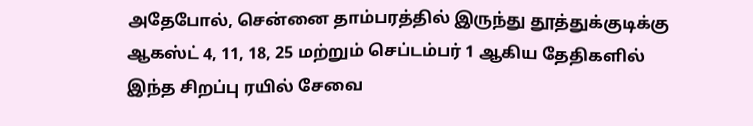அதேபோல், சென்னை தாம்பரத்தில் இருந்து தூத்துக்குடிக்கு ஆகஸ்ட் 4, 11, 18, 25 மற்றும் செப்டம்பர் 1 ஆகிய தேதிகளில் இந்த சிறப்பு ரயில் சேவை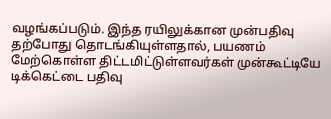வழங்கப்படும். இந்த ரயிலுக்கான முன்பதிவு தற்போது தொடங்கியுள்ளதால், பயணம் மேற்கொள்ள திட்டமிட்டுள்ளவர்கள் முன்கூட்டியே டிக்கெட்டை பதிவு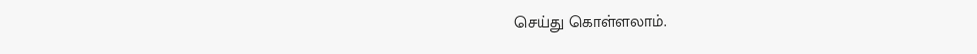செய்து கொள்ளலாம்.